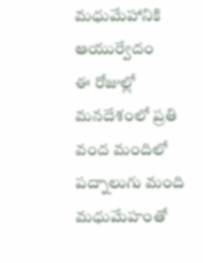మధుమేహానికి ఆయుర్వేదం
ఈ రోజుల్లో మనదేశంలో ప్రతి వంద మందిలో పద్నాలుగు మంది మధుమేహంతో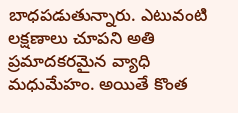బాధపడుతున్నారు. ఎటువంటి లక్షణాలు చూపని అతి ప్రమాదకరమైన వ్యాధి మధుమేహం. అయితే కొంత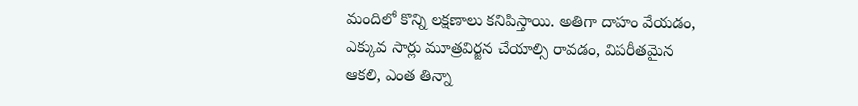మందిలో కొన్ని లక్షణాలు కనిపిస్తాయి. అతిగా దాహం వేయడం, ఎక్కువ సార్లు మూత్రవిర్జన చేయాల్సి రావడం, విపరీతమైన ఆకలి, ఎంత తిన్నా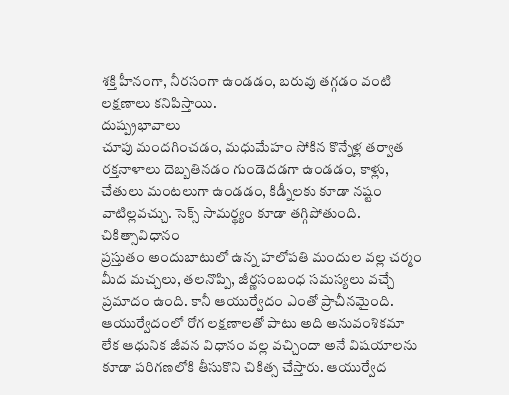శక్తి హీనంగా, నీరసంగా ఉండడం, బరువు తగ్గడం వంటి లక్షణాలు కనిపిస్తాయి.
దుష్ప్రభావాలు
చూపు మందగించడం, మధుమేహం సోకిన కొన్నేళ్ల తర్వాత రక్తనాళాలు దెబ్బతినడం గుండెదడగా ఉండడం, కాళ్లు, చేతులు మంటలుగా ఉండడం, కిడ్నీలకు కూడా నష్టం వాటిల్లవచ్చు. సెక్స్ సామర్థ్యం కూడా తగ్గిపోతుంది.
చికిత్సావిధానం
ప్రస్తుతం అందుబాటులో ఉన్న హలోపతి మందుల వల్ల చర్మం మీద మచ్చలు, తలనొప్పి, జీర్ణసంబంధ సమస్యలు వచ్చే ప్రమాదం ఉంది. కానీ ఆయుర్వేదం ఎంతో ప్రాచీనమైంది. ఆయుర్వేదంలో రోగ లక్షణాలతో పాటు అది అనువంశికమా లేక ఆధునిక జీవన విధానం వల్ల వచ్చిందా అనే విషయాలను కూడా పరిగణలోకి తీసుకొని చికిత్స చేస్తారు. ఆయుర్వేద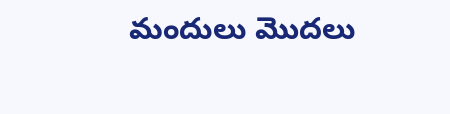మందులు మొదలు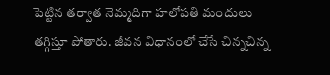పెట్టిన తర్వాత నెమ్మదిగా హలోపతి మందులు తగ్గిస్తూ పోతారు. జీవన విధానంలో చేసే చిన్నచిన్న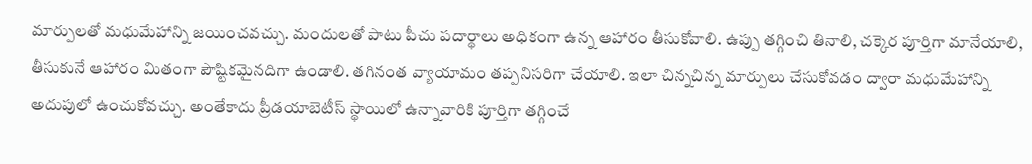మార్పులతో మధుమేహాన్ని జయించవచ్చు. మందులతో పాటు పీచు పదార్థాలు అధికంగా ఉన్న ఆహారం తీసుకోవాలి. ఉప్పు తగ్గించి తినాలి, చక్కెర పూర్తిగా మానేయాలి, తీసుకునే ఆహారం మితంగా పౌష్టికమైనదిగా ఉండాలి. తగినంత వ్యాయామం తప్పనిసరిగా చేయాలి. ఇలా చిన్నచిన్న మార్పులు చేసుకోవడం ద్వారా మధుమేహాన్ని అదుపులో ఉంచుకోవచ్చు. అంతేకాదు ప్రీడయాబెటీస్ స్థాయిలో ఉన్నావారికి పూర్తిగా తగ్గించే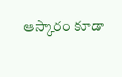ఆస్కారం కూడా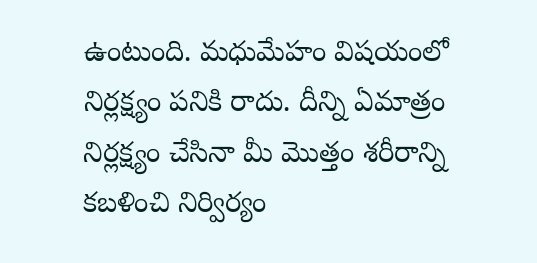ఉంటుంది. మధుమేహం విషయంలో నిర్లక్ష్యం పనికి రాదు. దీన్ని ఏమాత్రం నిర్లక్ష్యం చేసినా మీ మొత్తం శరీరాన్ని కబళించి నిర్విర్యం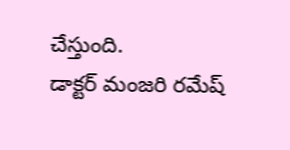చేస్తుంది.
డాక్టర్ మంజరి రమేష్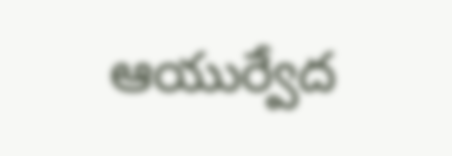ఆయుర్వేద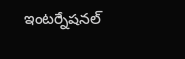ఇంటర్నేషనల్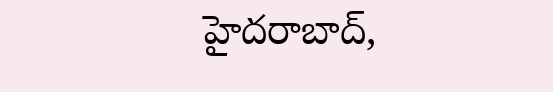హైదరాబాద్,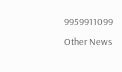9959911099
Other News